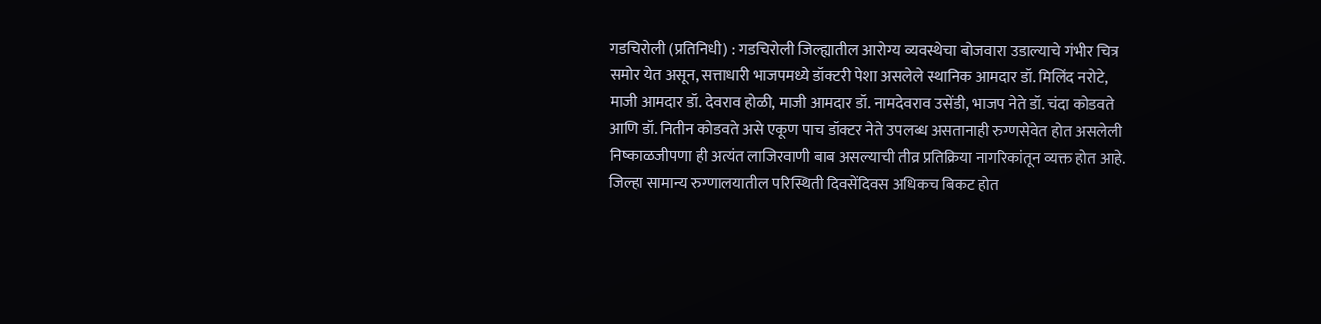गडचिरोली (प्रतिनिधी) : गडचिरोली जिल्ह्यातील आरोग्य व्यवस्थेचा बोजवारा उडाल्याचे गंभीर चित्र समोर येत असून, सत्ताधारी भाजपमध्ये डॉक्टरी पेशा असलेले स्थानिक आमदार डॉ. मिलिंद नरोटे, माजी आमदार डॉ. देवराव होळी, माजी आमदार डॉ. नामदेवराव उसेंडी, भाजप नेते डॉ. चंदा कोडवते आणि डॉ. नितीन कोडवते असे एकूण पाच डॉक्टर नेते उपलब्ध असतानाही रुग्णसेवेत होत असलेली निष्काळजीपणा ही अत्यंत लाजिरवाणी बाब असल्याची तीव्र प्रतिक्रिया नागरिकांतून व्यक्त होत आहे.
जिल्हा सामान्य रुग्णालयातील परिस्थिती दिवसेंदिवस अधिकच बिकट होत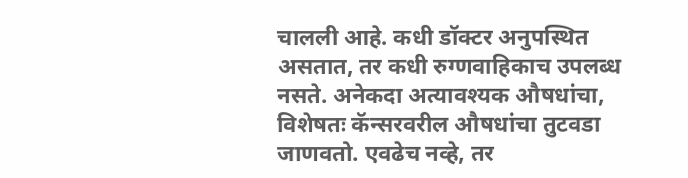चालली आहे. कधी डॉक्टर अनुपस्थित असतात, तर कधी रुग्णवाहिकाच उपलब्ध नसते. अनेकदा अत्यावश्यक औषधांचा, विशेषतः कॅन्सरवरील औषधांचा तुटवडा जाणवतो. एवढेच नव्हे, तर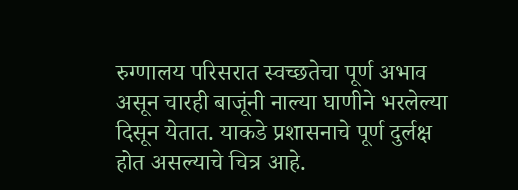रुग्णालय परिसरात स्वच्छतेचा पूर्ण अभाव असून चारही बाजूंनी नाल्या घाणीने भरलेल्या दिसून येतात. याकडे प्रशासनाचे पूर्ण दुर्लक्ष होत असल्याचे चित्र आहे.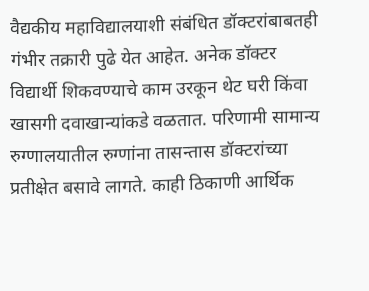वैद्यकीय महाविद्यालयाशी संबंधित डॉक्टरांबाबतही गंभीर तक्रारी पुढे येत आहेत. अनेक डॉक्टर विद्यार्थी शिकवण्याचे काम उरकून थेट घरी किंवा खासगी दवाखान्यांकडे वळतात. परिणामी सामान्य रुग्णालयातील रुग्णांना तासन्तास डॉक्टरांच्या प्रतीक्षेत बसावे लागते. काही ठिकाणी आर्थिक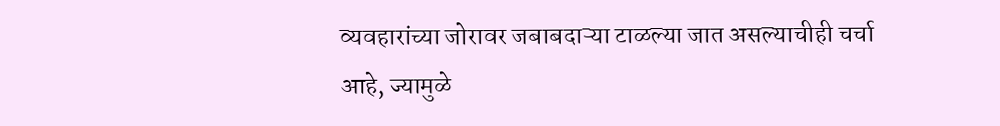व्यवहारांच्या जोरावर जबाबदाऱ्या टाळल्या जात असल्याचीही चर्चा आहे, ज्यामुळे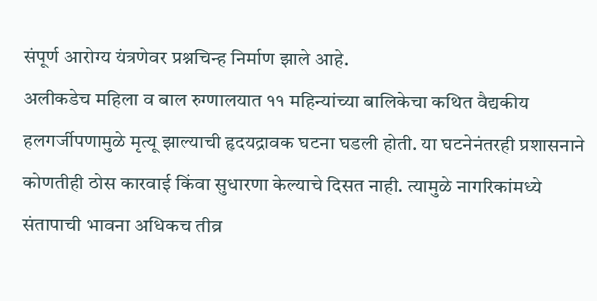संपूर्ण आरोग्य यंत्रणेवर प्रश्नचिन्ह निर्माण झाले आहे.
अलीकडेच महिला व बाल रुग्णालयात ११ महिन्यांच्या बालिकेचा कथित वैद्यकीय हलगर्जीपणामुळे मृत्यू झाल्याची हृदयद्रावक घटना घडली होती. या घटनेनंतरही प्रशासनाने कोणतीही ठोस कारवाई किंवा सुधारणा केल्याचे दिसत नाही. त्यामुळे नागरिकांमध्ये संतापाची भावना अधिकच तीव्र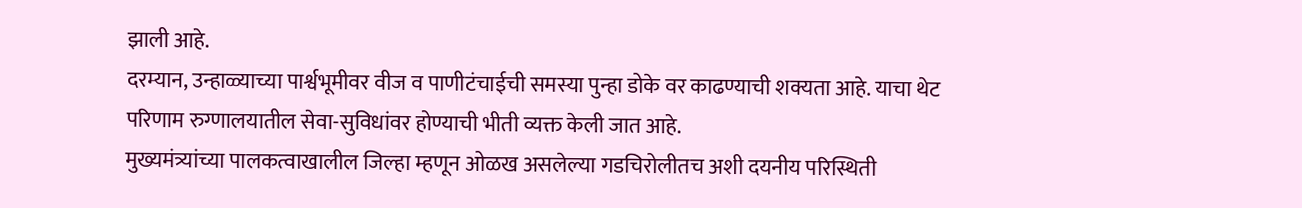झाली आहे.
दरम्यान, उन्हाळ्याच्या पार्श्वभूमीवर वीज व पाणीटंचाईची समस्या पुन्हा डोके वर काढण्याची शक्यता आहे. याचा थेट परिणाम रुग्णालयातील सेवा-सुविधांवर होण्याची भीती व्यक्त केली जात आहे.
मुख्यमंत्र्यांच्या पालकत्वाखालील जिल्हा म्हणून ओळख असलेल्या गडचिरोलीतच अशी दयनीय परिस्थिती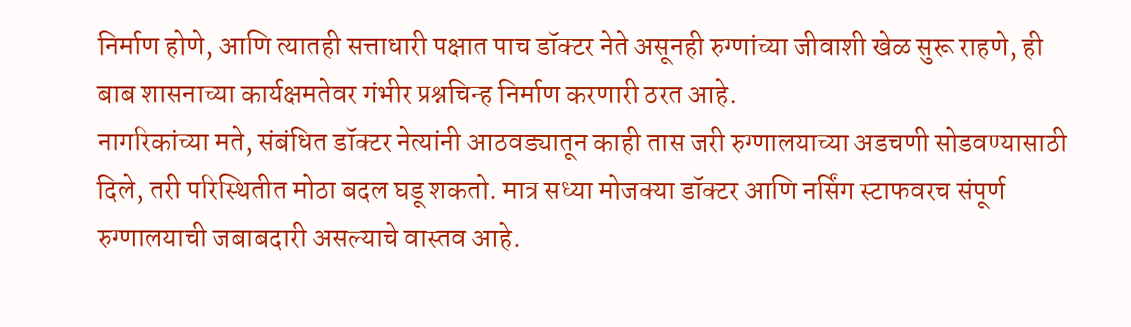निर्माण होणे, आणि त्यातही सत्ताधारी पक्षात पाच डॉक्टर नेते असूनही रुग्णांच्या जीवाशी खेळ सुरू राहणे, ही बाब शासनाच्या कार्यक्षमतेवर गंभीर प्रश्नचिन्ह निर्माण करणारी ठरत आहे.
नागरिकांच्या मते, संबंधित डॉक्टर नेत्यांनी आठवड्यातून काही तास जरी रुग्णालयाच्या अडचणी सोडवण्यासाठी दिले, तरी परिस्थितीत मोठा बदल घडू शकतो. मात्र सध्या मोजक्या डॉक्टर आणि नर्सिंग स्टाफवरच संपूर्ण रुग्णालयाची जबाबदारी असल्याचे वास्तव आहे.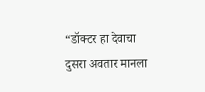“डॉक्टर हा देवाचा दुसरा अवतार मानला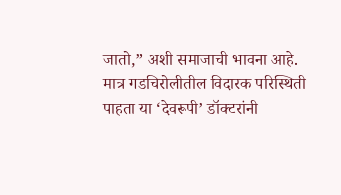जातो,” अशी समाजाची भावना आहे. मात्र गडचिरोलीतील विदारक परिस्थिती पाहता या ‘देवरूपी’ डॉक्टरांनी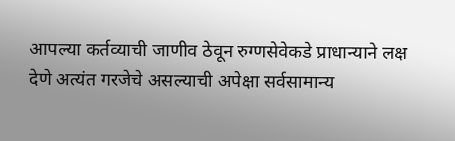आपल्या कर्तव्याची जाणीव ठेवून रुग्णसेवेकडे प्राधान्याने लक्ष देणे अत्यंत गरजेचे असल्याची अपेक्षा सर्वसामान्य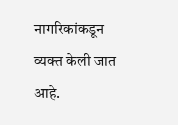नागरिकांकडून व्यक्त केली जात आहे.